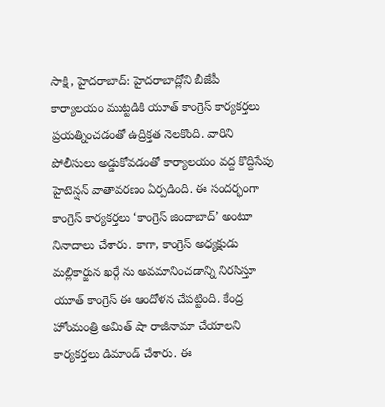సాక్షి, హైదరాబాద్: హైదరాబాద్లోని బీజేపీ కార్యాలయం ముట్టడికి యూత్ కాంగ్రెస్ కార్యకర్తలు ప్రయత్నించడంతో ఉద్రిక్తత నెలకొంది. వారిని పోలీసులు అడ్డుకోవడంతో కార్యాలయం వద్ద కొద్దిసేపు హైటెన్షన్ వాతావరణం ఏర్పడింది. ఈ సందర్భంగా కాంగ్రెస్ కార్యకర్తలు ‘కాంగ్రెస్ జిందాబాద్’ అంటూ నినాదాలు చేశారు. కాగా, కాంగ్రెస్ అధ్యక్షుడు మల్లికార్జున ఖర్గే ను అవమానించడాన్ని నిరసిస్తూ యూత్ కాంగ్రెస్ ఈ ఆందోళన చేపట్టింది. కేంద్ర హోంమంత్రి అమిత్ షా రాజీనామా చేయాలని కార్యకర్తలు డిమాండ్ చేశారు. ఈ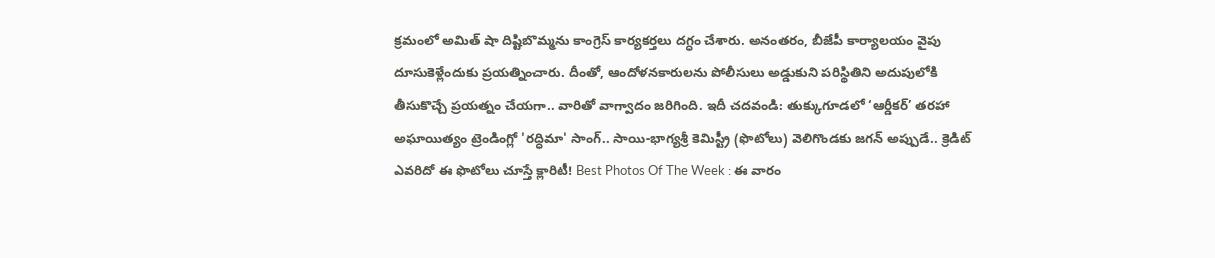క్రమంలో అమిత్ షా దిష్టిబొమ్మను కాంగ్రెస్ కార్యకర్తలు దగ్ధం చేశారు. అనంతరం, బీజేపీ కార్యాలయం వైపు దూసుకెళ్లేందుకు ప్రయత్నించారు. దీంతో, ఆందోళనకారులను పోలీసులు అడ్డుకుని పరిస్థితిని అదుపులోకి తీసుకొచ్చే ప్రయత్నం చేయగా.. వారితో వాగ్వాదం జరిగింది. ఇదీ చదవండి: తుక్కుగూడలో ‘ఆర్డీకర్’ తరహా అఘాయిత్యం ట్రెండింగ్లో 'రద్ధిమా' సాంగ్.. సాయి-భాగ్యశ్రీ కెమిస్ట్రీ (ఫొటోలు) వెలిగొండకు జగన్ అప్పుడే.. క్రెడిట్ ఎవరిదో ఈ ఫొటోలు చూస్తే క్లారిటీ! Best Photos Of The Week : ఈ వారం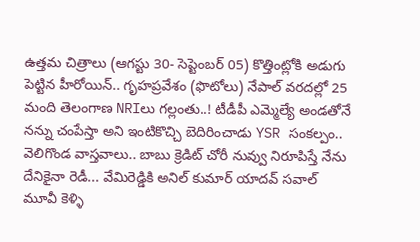ఉత్తమ చిత్రాలు (ఆగస్టు 30- సెప్టెంబర్ 05) కొత్తింట్లోకి అడుగు పెట్టిన హీరోయిన్.. గృహప్రవేశం (ఫొటోలు) నేపాల్ వరదల్లో 25 మంది తెలంగాణ NRIలు గల్లంతు..! టీడీపీ ఎమ్మెల్యే అండతోనే నన్ను చంపేస్తా అని ఇంటికొచ్చి బెదిరించాడు YSR సంకల్పం.. వెలిగొండ వాస్తవాలు.. బాబు క్రెడిట్ చోరీ నువ్వు నిరూపిస్తే నేను దేనికైనా రెడీ... వేమిరెడ్డికి అనిల్ కుమార్ యాదవ్ సవాల్ మూవీ కెళ్ళి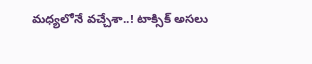మధ్యలోనే వచ్చేశా..! టాక్సిక్ అసలు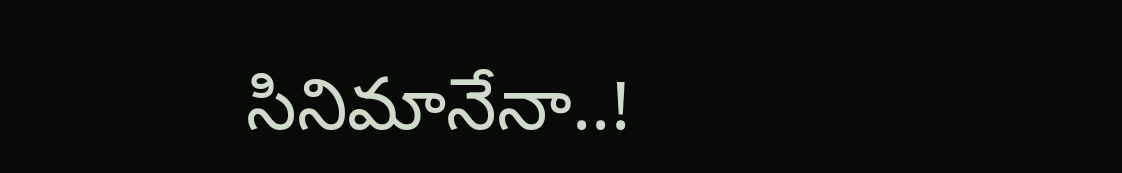సినిమానేనా..!